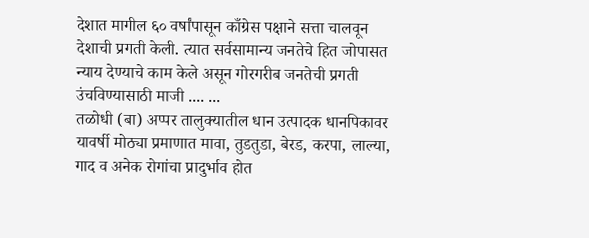देशात मागील ६० वर्षांपासून काँग्रेस पक्षाने सत्ता चालवून देशाची प्रगती केली. त्यात सर्वसामान्य जनतेचे हित जोपासत न्याय देण्याचे काम केले असून गोरगरीब जनतेची प्रगती उंचविण्यासाठी माजी .... ...
तळोधी (बा) अप्पर तालुक्यातील धान उत्पादक धानपिकावर यावर्षी मोठ्या प्रमाणात मावा, तुडतुडा, बेरड, करपा, लाल्या, गाद व अनेक रोगांचा प्रादुर्भाव होत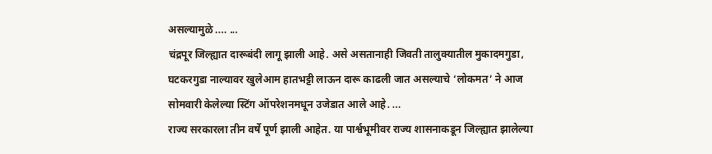असल्यामुळे .... ...
चंद्रपूर जिल्ह्यात दारूबंदी लागू झाली आहे. असे असतानाही जिवती तालुक्यातील मुकादमगुडा, घटकरगुडा नाल्यावर खुलेआम हातभट्टी लाऊन दारू काढली जात असल्याचे ‘लोकमत’ ने आज सोमवारी केलेल्या स्टिंग ऑपरेशनमधून उजेडात आले आहे. ...
राज्य सरकारला तीन वर्षे पूर्ण झाली आहेत. या पार्श्वभूमीवर राज्य शासनाकडून जिल्ह्यात झालेल्या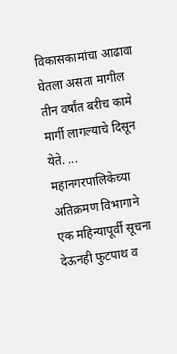विकासकामांचा आढावा घेतला असता मागील तीन वर्षांत बरीच कामे मार्गी लागल्याचे दिसून येते. ...
महानगरपालिकेच्या अतिक्रमण विभागाने एक महिन्यापूर्वी सूचना देऊनही फुटपाथ व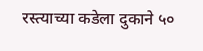रस्त्याच्या कडेला दुकाने ५०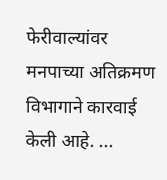फेरीवाल्यांवर मनपाच्या अतिक्रमण विभागाने कारवाई केली आहे. ...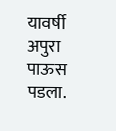यावर्षी अपुरा पाऊस पडला.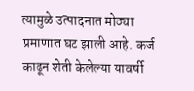त्यामुळे उत्पादनात मोठ्या प्रमाणात घट झाली आहे. कर्ज काढून शेती केलेल्या यावर्षी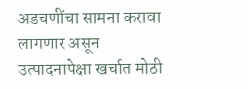अडचणींचा सामना करावा लागणार असून उत्पादनापेक्षा खर्चात मोठी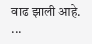वाढ झाली आहे. ...